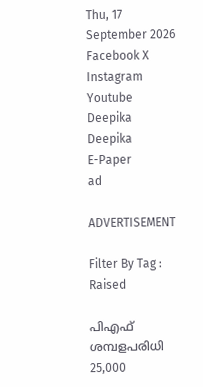Thu, 17 September 2026
Facebook X Instagram Youtube
Deepika
Deepika
E-Paper
ad

ADVERTISEMENT

Filter By Tag : Raised

പിഎഫ് ശമ്പളപരിധി 25,000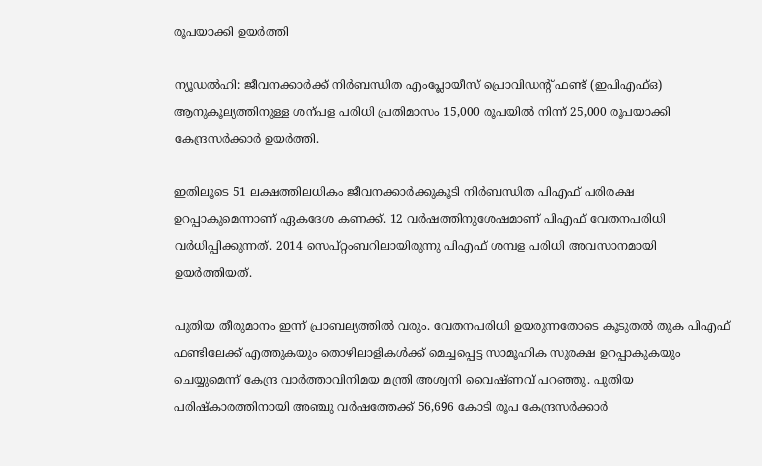രൂപയാക്കി ഉയർത്തി

ന്യൂഡൽഹി: ജീവനക്കാർക്ക് നിർബന്ധിത എംപ്ലോയീസ് പ്രൊവിഡന്‍റ് ഫണ്ട് (ഇപിഎഫ്ഒ) ആനുകൂല്യത്തിനുള്ള ശന്പള പരിധി പ്രതിമാസം 15,000 രൂപയിൽ നിന്ന് 25,000 രൂപയാക്കി കേന്ദ്രസർക്കാർ ഉയർത്തി.

ഇതിലൂടെ 51 ലക്ഷത്തിലധികം ജീവനക്കാര്‍ക്കുകൂടി നിർബന്ധിത പിഎഫ് പരിരക്ഷ ഉറപ്പാകുമെന്നാണ് ഏകദേശ കണക്ക്. 12 വർഷത്തിനുശേഷമാണ് പിഎഫ് വേതനപരിധി വർധിപ്പിക്കുന്നത്. 2014 സെപ്റ്റംബറിലായിരുന്നു പിഎഫ് ശമ്പള പരിധി അവസാനമായി ഉയർത്തിയത്.

പുതിയ തീരുമാനം ഇന്ന് പ്രാബല്യത്തിൽ വരും. വേതനപരിധി ഉയരുന്നതോടെ കൂടുതല്‍ തുക പിഎഫ് ഫണ്ടിലേക്ക് എത്തുകയും തൊഴിലാളികള്‍ക്ക് മെച്ചപ്പെട്ട സാമൂഹിക സുരക്ഷ ഉറപ്പാകുകയും ചെയ്യുമെന്ന് കേന്ദ്ര വാർത്താവിനിമയ മന്ത്രി അശ്വനി വൈഷ്ണവ് പറഞ്ഞു. പുതിയ പരിഷ്കാരത്തിനായി അഞ്ചു വര്‍ഷത്തേക്ക് 56,696 കോടി രൂപ കേന്ദ്രസർക്കാർ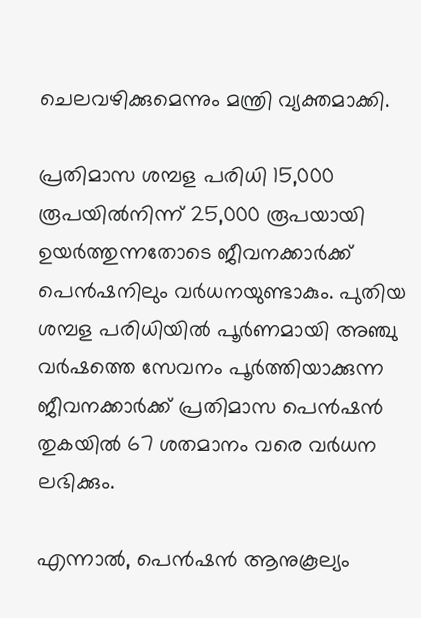ചെലവഴിക്കുമെന്നും മന്ത്രി വ്യക്തമാക്കി.

പ്രതിമാസ ശമ്പള പരിധി 15,000 രൂപയില്‍നിന്ന് 25,000 രൂപയായി ഉയര്‍ത്തുന്നതോടെ ജീവനക്കാർക്ക് പെൻഷനിലും വർധനയുണ്ടാകും. പുതിയ ശമ്പള പരിധിയില്‍ പൂര്‍ണമായി അഞ്ചു വര്‍ഷത്തെ സേവനം പൂര്‍ത്തിയാക്കുന്ന ജീവനക്കാര്‍ക്ക് പ്രതിമാസ പെന്‍ഷന്‍ തുകയില്‍ 67 ശതമാനം വരെ വര്‍ധന ലഭിക്കും.

എന്നാല്‍, പെന്‍ഷന്‍ ആനുകൂല്യം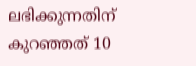ലഭിക്കുന്നതിന് കുറഞ്ഞത് 10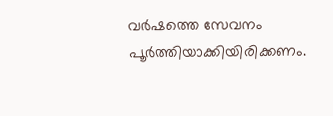വര്‍ഷത്തെ സേവനം പൂര്‍ത്തിയാക്കിയിരിക്കണം.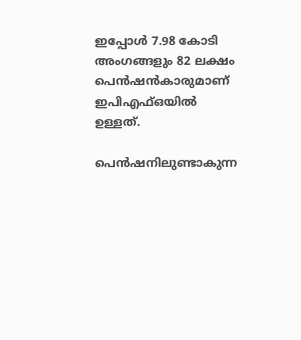ഇപ്പോൾ 7.98 കോടി അംഗങ്ങളും 82 ലക്ഷം പെന്‍ഷന്‍കാരുമാണ് ഇപിഎഫ്ഒയില്‍ ഉള്ളത്.

പെൻഷനിലുണ്ടാകുന്ന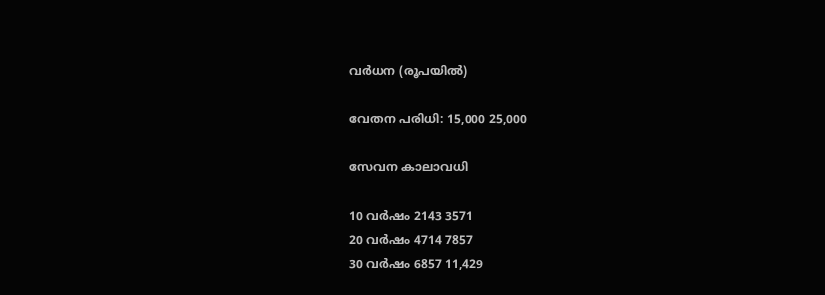വർധന (രൂപയിൽ)

വേതന പരിധി: 15,000 25,000

സേവന കാലാവധി

10 വർഷം 2143 3571
20 വർഷം 4714 7857
30 വർഷം 6857 11,429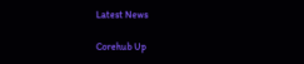Latest News

Corehub Up